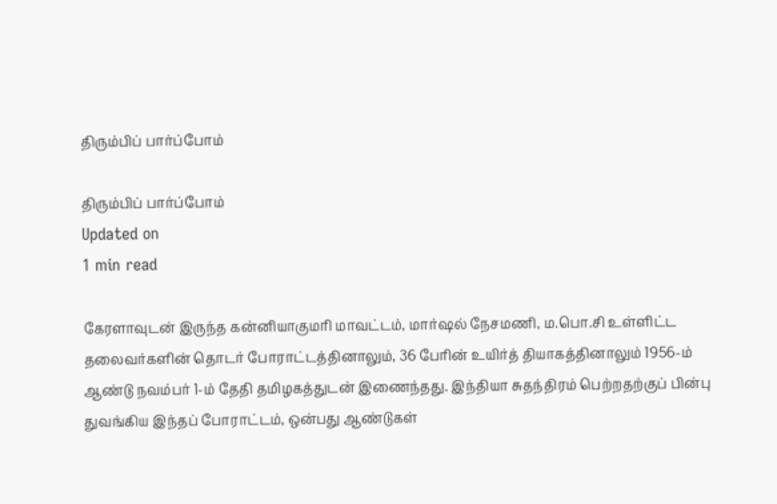திரும்பிப் பார்ப்போம்

திரும்பிப் பார்ப்போம்
Updated on
1 min read

கேரளாவுடன் இருந்த கன்னியாகுமரி மாவட்டம், மார்ஷல் நேசமணி, ம.பொ.சி உள்ளிட்ட தலைவர்களின் தொடர் போராட்டத்தினாலும், 36 பேரின் உயிர்த் தியாகத்தினாலும் 1956-ம் ஆண்டு நவம்பர் 1-ம் தேதி தமிழகத்துடன் இணைந்தது. இந்தியா சுதந்திரம் பெற்றதற்குப் பின்பு துவங்கிய இந்தப் போராட்டம், ஒன்பது ஆண்டுகள்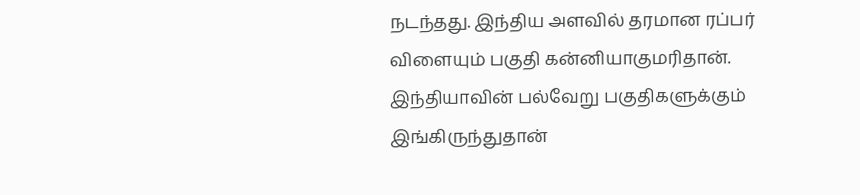நடந்தது. இந்திய அளவில் தரமான ரப்பர் விளையும் பகுதி கன்னியாகுமரிதான். இந்தியாவின் பல்வேறு பகுதிகளுக்கும் இங்கிருந்துதான்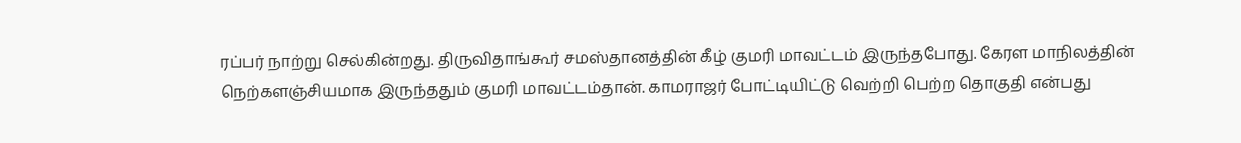ரப்பர் நாற்று செல்கின்றது. திருவிதாங்கூர் சமஸ்தானத்தின் கீழ் குமரி மாவட்டம் இருந்தபோது. கேரள மாநிலத்தின் நெற்களஞ்சியமாக இருந்ததும் குமரி மாவட்டம்தான். காமராஜர் போட்டியிட்டு வெற்றி பெற்ற தொகுதி என்பது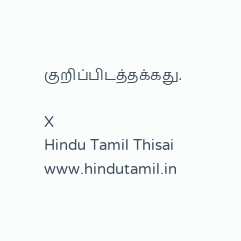குறிப்பிடத்தக்கது.

X
Hindu Tamil Thisai
www.hindutamil.in